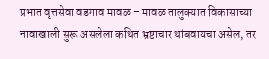प्रभात वृत्तसेवा वडगाव मावळ – मावळ तालुक्यात विकासाच्या नावाखाली सुरू असलेला कथित भ्रष्टाचार थांबवायचा असेल, तर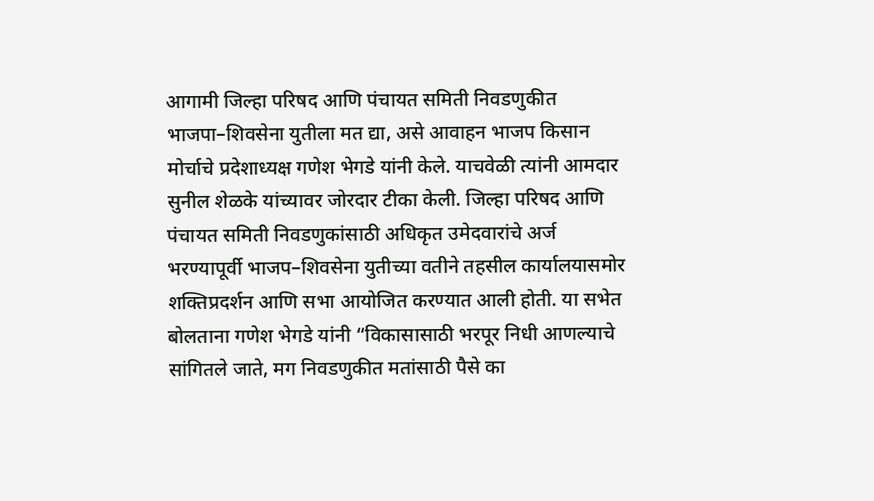आगामी जिल्हा परिषद आणि पंचायत समिती निवडणुकीत भाजपा–शिवसेना युतीला मत द्या, असे आवाहन भाजप किसान मोर्चाचे प्रदेशाध्यक्ष गणेश भेगडे यांनी केले. याचवेळी त्यांनी आमदार सुनील शेळके यांच्यावर जोरदार टीका केली. जिल्हा परिषद आणि पंचायत समिती निवडणुकांसाठी अधिकृत उमेदवारांचे अर्ज भरण्यापूर्वी भाजप–शिवसेना युतीच्या वतीने तहसील कार्यालयासमोर शक्तिप्रदर्शन आणि सभा आयोजित करण्यात आली होती. या सभेत बोलताना गणेश भेगडे यांनी “विकासासाठी भरपूर निधी आणल्याचे सांगितले जाते, मग निवडणुकीत मतांसाठी पैसे का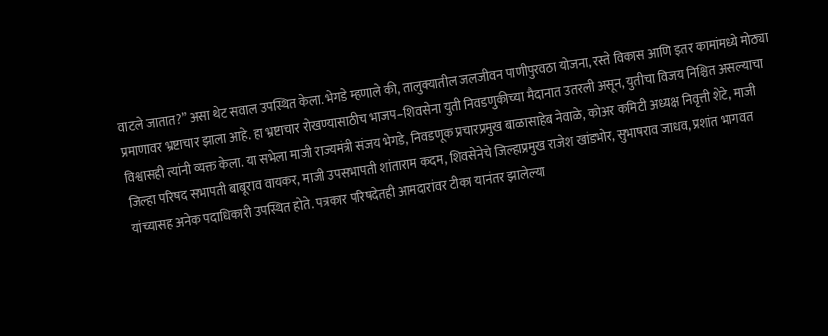वाटले जातात?” असा थेट सवाल उपस्थित केला. भेगडे म्हणाले की, तालुक्यातील जलजीवन पाणीपुरवठा योजना, रस्ते विकास आणि इतर कामांमध्ये मोठ्या प्रमाणावर भ्रष्टाचार झाला आहे. हा भ्रष्टाचार रोखण्यासाठीच भाजप–शिवसेना युती निवडणुकीच्या मैदानात उतरली असून, युतीचा विजय निश्चित असल्याचा विश्वासही त्यांनी व्यक्त केला. या सभेला माजी राज्यमंत्री संजय भेगडे, निवडणूक प्रचारप्रमुख बाळासाहेब नेवाळे, कोअर कमिटी अध्यक्ष निवृत्ती शेटे, माजी जिल्हा परिषद सभापती बाबूराव वायकर, माजी उपसभापती शांताराम कदम, शिवसेनेचे जिल्हाप्रमुख राजेश खांडभोर, सुभाषराव जाधव, प्रशांत भागवत यांच्यासह अनेक पदाधिकारी उपस्थित होते. पत्रकार परिषदेतही आमदारांवर टीका यानंतर झालेल्या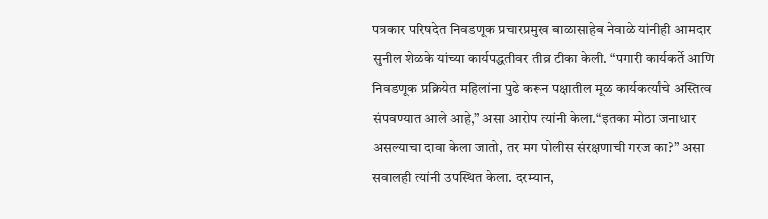पत्रकार परिषदेत निवडणूक प्रचारप्रमुख बाळासाहेब नेवाळे यांनीही आमदार सुनील शेळके यांच्या कार्यपद्धतीवर तीव्र टीका केली. “पगारी कार्यकर्ते आणि निवडणूक प्रक्रियेत महिलांना पुढे करून पक्षातील मूळ कार्यकर्त्यांचे अस्तित्व संपवण्यात आले आहे,” असा आरोप त्यांनी केला.“इतका मोठा जनाधार असल्याचा दावा केला जातो, तर मग पोलीस संरक्षणाची गरज का?” असा सवालही त्यांनी उपस्थित केला. दरम्यान,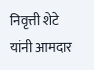निवृत्ती शेटे यांनी आमदार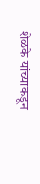शेळके यांच्याकडून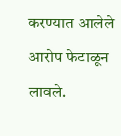करण्यात आलेले आरोप फेटाळून लावले.